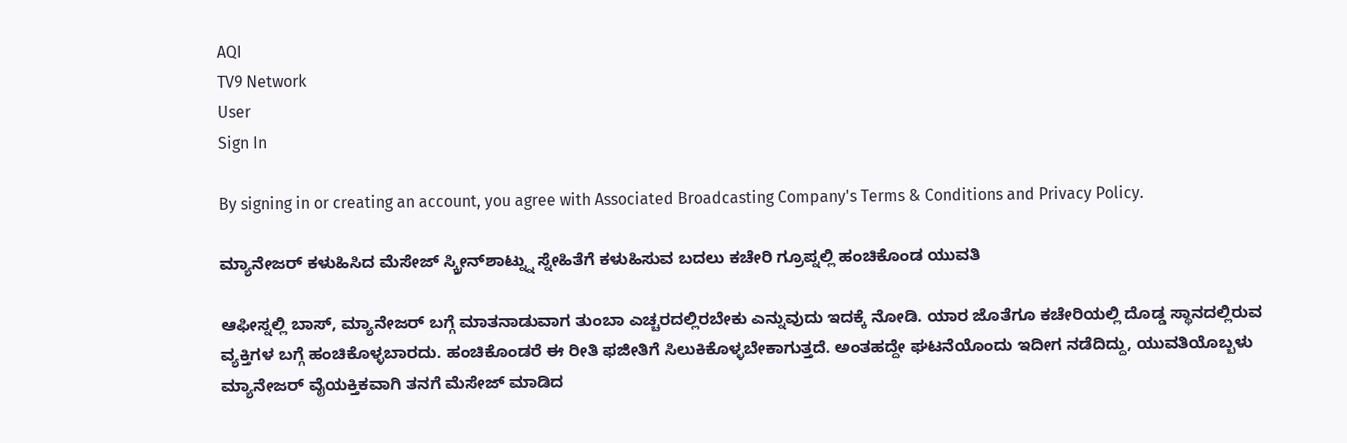AQI
TV9 Network
User
Sign In

By signing in or creating an account, you agree with Associated Broadcasting Company's Terms & Conditions and Privacy Policy.

ಮ್ಯಾನೇಜರ್ ಕಳುಹಿಸಿದ ಮೆಸೇಜ್ ಸ್ಕ್ರೀನ್‌ಶಾಟ್ನ್ನು ಸ್ನೇಹಿತೆಗೆ ಕಳುಹಿಸುವ ಬದಲು ಕಚೇರಿ ಗ್ರೂಪ್ನಲ್ಲಿ ಹಂಚಿಕೊಂಡ ಯುವತಿ

ಆಫೀಸ್ನಲ್ಲಿ ಬಾಸ್, ಮ್ಯಾನೇಜರ್ ಬಗ್ಗೆ ಮಾತನಾಡುವಾಗ ತುಂಬಾ ಎಚ್ಚರದಲ್ಲಿರಬೇಕು ಎನ್ನುವುದು ಇದಕ್ಕೆ ನೋಡಿ. ಯಾರ ಜೊತೆಗೂ ಕಚೇರಿಯಲ್ಲಿ ದೊಡ್ಡ ಸ್ಥಾನದಲ್ಲಿರುವ ವ್ಯಕ್ತಿಗಳ ಬಗ್ಗೆ ಹಂಚಿಕೊಳ್ಳಬಾರದು. ಹಂಚಿಕೊಂಡರೆ ಈ ರೀತಿ ಫಜೀತಿಗೆ ಸಿಲುಕಿಕೊಳ್ಳಬೇಕಾಗುತ್ತದೆ. ಅಂತಹದ್ದೇ ಘಟನೆಯೊಂದು ಇದೀಗ ನಡೆದಿದ್ದು, ಯುವತಿಯೊಬ್ಬಳು ಮ್ಯಾನೇಜರ್ ವೈಯಕ್ತಿಕವಾಗಿ ತನಗೆ ಮೆಸೇಜ್ ಮಾಡಿದ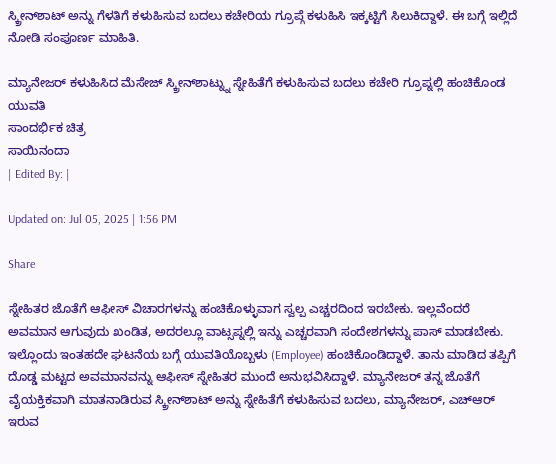ಸ್ಕ್ರೀನ್‌ಶಾಟ್ ಅನ್ನು ಗೆಳತಿಗೆ ಕಳುಹಿಸುವ ಬದಲು ಕಚೇರಿಯ ಗ್ರೂಪ್ಗೆ ಕಳುಹಿಸಿ ಇಕ್ಕಟ್ಟಿಗೆ ಸಿಲುಕಿದ್ದಾಳೆ. ಈ ಬಗ್ಗೆ ಇಲ್ಲಿದೆ ನೋಡಿ ಸಂಪೂರ್ಣ ಮಾಹಿತಿ.

ಮ್ಯಾನೇಜರ್ ಕಳುಹಿಸಿದ ಮೆಸೇಜ್ ಸ್ಕ್ರೀನ್‌ಶಾಟ್ನ್ನು ಸ್ನೇಹಿತೆಗೆ ಕಳುಹಿಸುವ ಬದಲು ಕಚೇರಿ ಗ್ರೂಪ್ನಲ್ಲಿ ಹಂಚಿಕೊಂಡ ಯುವತಿ
ಸಾಂದರ್ಭಿಕ ಚಿತ್ರ
ಸಾಯಿನಂದಾ
| Edited By: |

Updated on: Jul 05, 2025 | 1:56 PM

Share

ಸ್ನೇಹಿತರ ಜೊತೆಗೆ ಆಫೀಸ್ ವಿಚಾರಗಳನ್ನು ಹಂಚಿಕೊಳ್ಳುವಾಗ ಸ್ವಲ್ಪ ಎಚ್ಚರದಿಂದ ಇರಬೇಕು. ಇಲ್ಲವೆಂದರೆ ಅವಮಾನ ಆಗುವುದು ಖಂಡಿತ, ಅದರಲ್ಲೂ ವಾಟ್ಸಪ್ನಲ್ಲಿ ಇನ್ನು ಎಚ್ಚರವಾಗಿ ಸಂದೇಶಗಳನ್ನು ಪಾಸ್ ಮಾಡಬೇಕು. ಇಲ್ಲೊಂದು ಇಂತಹದೇ ಘಟನೆಯ ಬಗ್ಗೆ ಯುವತಿಯೊಬ್ಬಳು (Employee) ಹಂಚಿಕೊಂಡಿದ್ದಾಳೆ. ತಾನು ಮಾಡಿದ ತಪ್ಪಿಗೆ ದೊಡ್ಡ ಮಟ್ಟದ ಅವಮಾನವನ್ನು ಆಫೀಸ್ ಸ್ನೇಹಿತರ ಮುಂದೆ ಅನುಭವಿಸಿದ್ದಾಳೆ. ಮ್ಯಾನೇಜರ್ ತನ್ನ ಜೊತೆಗೆ ವೈಯಕ್ತಿಕವಾಗಿ ಮಾತನಾಡಿರುವ ಸ್ಕ್ರೀನ್‌ಶಾಟ್ ಅನ್ನು ಸ್ನೇಹಿತೆಗೆ ಕಳುಹಿಸುವ ಬದಲು, ಮ್ಯಾನೇಜರ್, ಎಚ್ಆರ್ ಇರುವ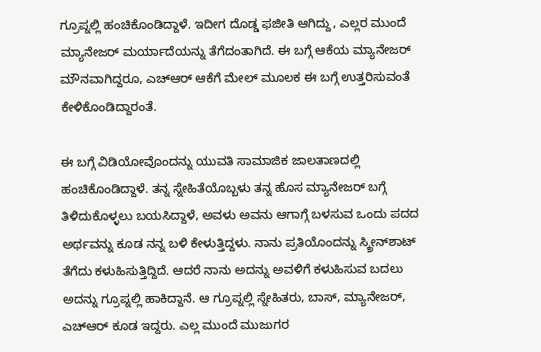ಗ್ರೂಪ್ನಲ್ಲಿ ಹಂಚಿಕೊಂಡಿದ್ದಾಳೆ. ಇದೀಗ ದೊಡ್ಡ ಫಜೀತಿ ಆಗಿದ್ದು, ಎಲ್ಲರ ಮುಂದೆ ಮ್ಯಾನೇಜರ್ ಮರ್ಯಾದೆಯನ್ನು ತೆಗೆದಂತಾಗಿದೆ. ಈ ಬಗ್ಗೆ ಆಕೆಯ ಮ್ಯಾನೇಜರ್ ಮೌನವಾಗಿದ್ದರೂ, ಎಚ್ಆರ್ ಆಕೆಗೆ ಮೇಲ್ ಮೂಲಕ ಈ ಬಗ್ಗೆ ಉತ್ತರಿಸುವಂತೆ ಕೇಳಿಕೊಂಡಿದ್ದಾರಂತೆ.

ಈ ಬಗ್ಗೆ ವಿಡಿಯೋವೊಂದನ್ನು ಯುವತಿ ಸಾಮಾಜಿಕ ಜಾಲತಾಣದಲ್ಲಿ ಹಂಚಿಕೊಂಡಿದ್ದಾಳೆ. ತನ್ನ ಸ್ನೇಹಿತೆಯೊಬ್ಬಳು ತನ್ನ ಹೊಸ ಮ್ಯಾನೇಜರ್ ಬಗ್ಗೆ ತಿಳಿದುಕೊಳ್ಳಲು ಬಯಸಿದ್ದಾಳೆ, ಅವಳು ಅವನು ಆಗಾಗ್ಗೆ ಬಳಸುವ ಒಂದು ಪದದ ಅರ್ಥವನ್ನು ಕೂಡ ನನ್ನ ಬಳಿ ಕೇಳುತ್ತಿದ್ದಳು. ನಾನು ಪ್ರತಿಯೊಂದನ್ನು ಸ್ಕ್ರೀನ್‌ಶಾಟ್ ತೆಗೆದು ಕಳುಹಿಸುತ್ತಿದ್ದಿದೆ. ಆದರೆ ನಾನು ಅದನ್ನು ಅವಳಿಗೆ ಕಳುಹಿಸುವ ಬದಲು ಅದನ್ನು ಗ್ರೂಪ್ನಲ್ಲಿ ಹಾಕಿದ್ದಾನೆ. ಆ ಗ್ರೂಪ್ನಲ್ಲಿ ಸ್ನೇಹಿತರು, ಬಾಸ್, ಮ್ಯಾನೇಜರ್, ಎಚ್ಆರ್ ಕೂಡ ಇದ್ದರು. ಎಲ್ಲ ಮುಂದೆ ಮುಜುಗರ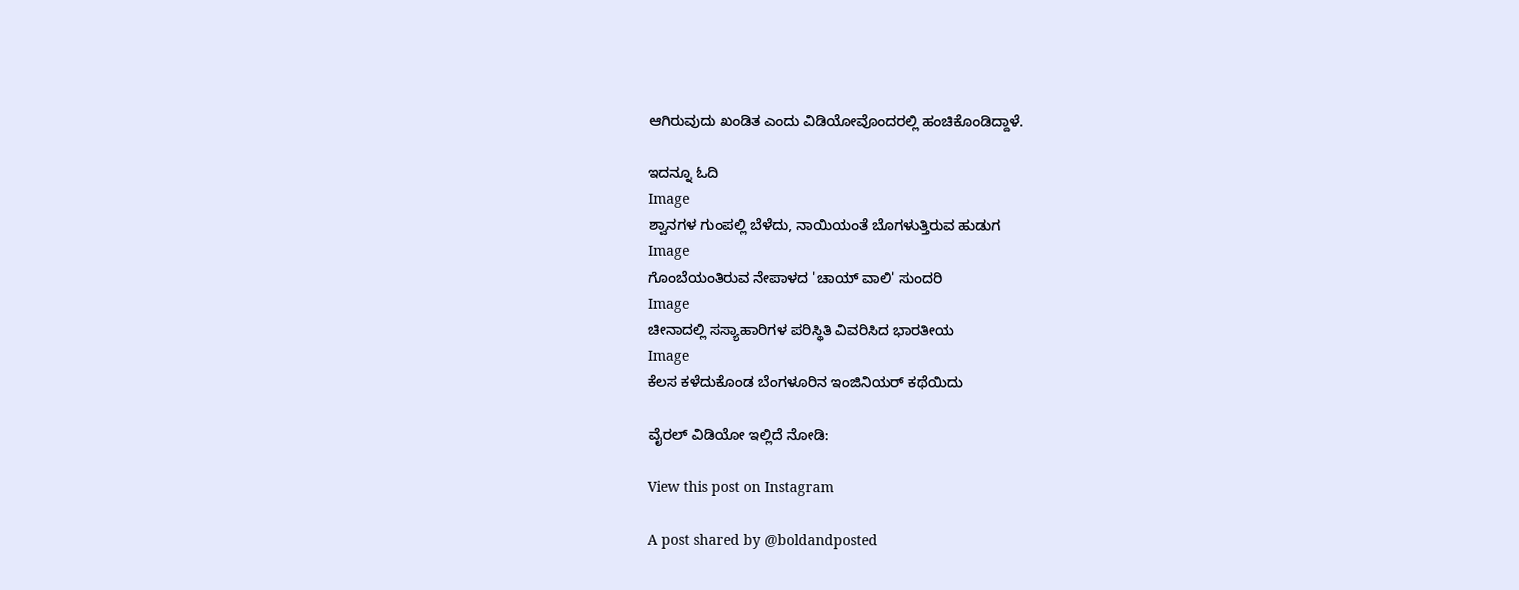ಆಗಿರುವುದು ಖಂಡಿತ ಎಂದು ವಿಡಿಯೋವೊಂದರಲ್ಲಿ ಹಂಚಿಕೊಂಡಿದ್ದಾಳೆ.

ಇದನ್ನೂ ಓದಿ
Image
ಶ್ವಾನಗಳ ಗುಂಪಲ್ಲಿ ಬೆಳೆದು, ನಾಯಿಯಂತೆ ಬೊಗಳುತ್ತಿರುವ ಹುಡುಗ
Image
ಗೊಂಬೆಯಂತಿರುವ ನೇಪಾಳದ 'ಚಾಯ್ ವಾಲಿ' ಸುಂದರಿ
Image
ಚೀನಾದಲ್ಲಿ ಸಸ್ಯಾಹಾರಿಗಳ ಪರಿಸ್ಥಿತಿ ವಿವರಿಸಿದ ಭಾರತೀಯ
Image
ಕೆಲಸ ಕಳೆದುಕೊಂಡ ಬೆಂಗಳೂರಿನ ಇಂಜಿನಿಯರ್ ಕಥೆಯಿದು

ವೈರಲ್ ವಿಡಿಯೋ ಇಲ್ಲಿದೆ ನೋಡಿ:

View this post on Instagram

A post shared by @boldandposted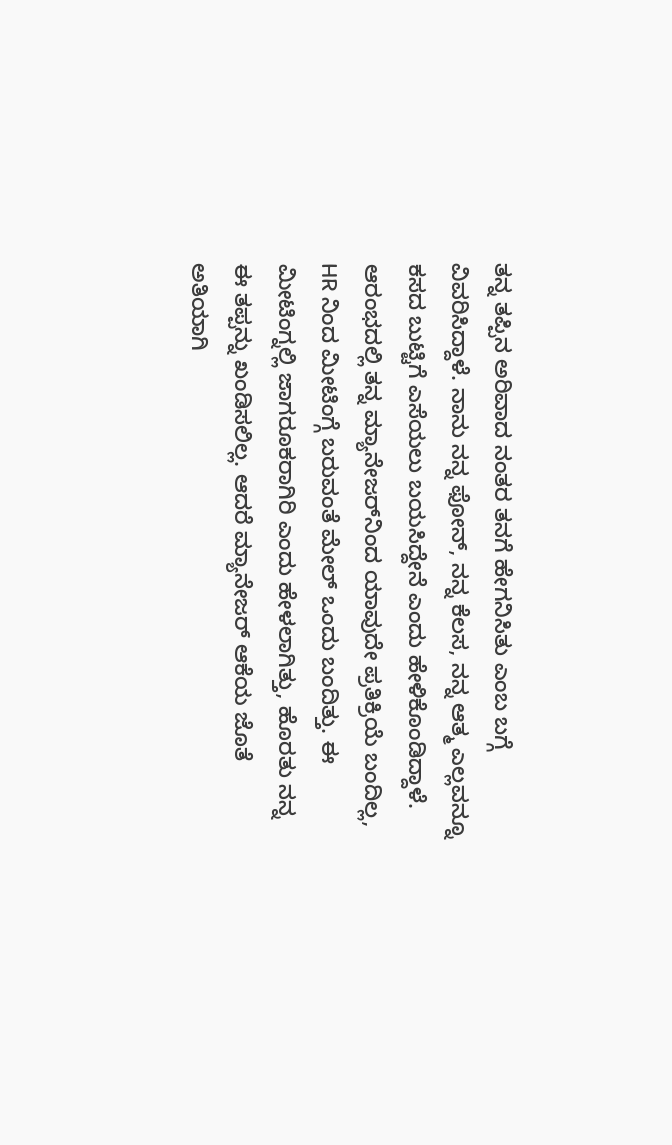ತನ್ನ ತಪ್ಪಿನ ಅರಿವಾದ ನಂತರ ತನಗೆ ಹೇಗನಿಸಿತು ಎಂಬ ಬಗ್ಗೆ ವಿವರಿಸಿದ್ದಾಳೆ. ನಾನು ನನ್ನ ಫೋನ್, ನನ್ನ ಕೆಲಸ, ನನ್ನ ಆತ್ಮ ಎಲ್ಲವನ್ನೂ ಕಸದ ಬುಟ್ಟಿಗೆ ಎಸೆಯಲು ಬಯಸಿದ್ದೇನೆ ಎಂದು ಹೇಳಿಕೊಂಡಿದ್ದಾಳೆ. ಆರಂಭದಲ್ಲಿ ತನ್ನ ಮ್ಯಾನೇಜರ್‌ನಿಂದ ಯಾವುದೇ ಪ್ರತಿಕ್ರಿಯೆ ಬಂದಿಲ್ಲ, HR ನಿಂದ ಮೀಟಿಂಗ್ಗೆ ಬರುವಂತೆ ಮೇಲ್ ಒಂದು ಬಂದಿತ್ತು. ಈ ಮೀಟಿಂಗ್ನಲ್ಲಿ ಜಾಗರೂಕರಾಗಿರಿ ಎಂದು ಹೇಳಲಾಗಿತ್ತು, ಹೊರತು ನನ್ನ ಈ ತಪ್ಪನ್ನು ಖಂಡಿಸಲಿಲ್ಲ. ಆದರೆ ಮ್ಯಾನೇಜರ್ ಆಕೆಯ ಜೊತೆ ಅತಿಯಾಗಿ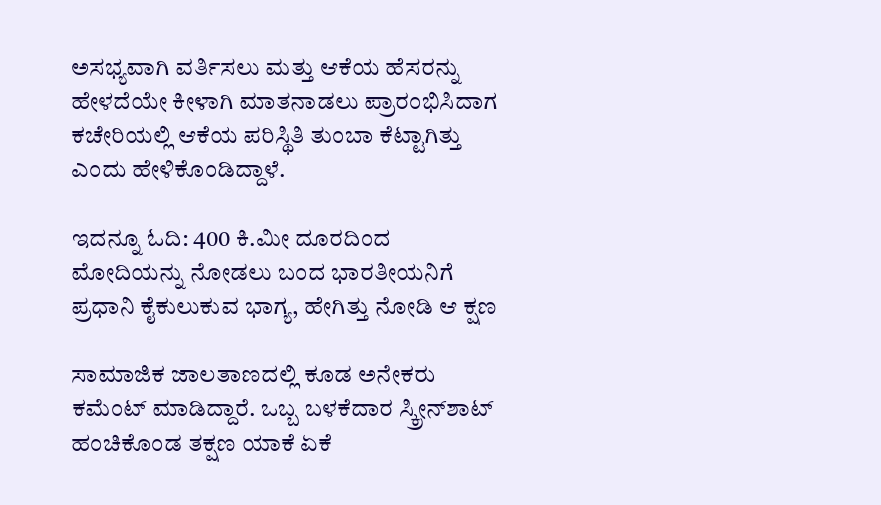ಅಸಭ್ಯವಾಗಿ ವರ್ತಿಸಲು ಮತ್ತು ಆಕೆಯ ಹೆಸರನ್ನು ಹೇಳದೆಯೇ ಕೀಳಾಗಿ ಮಾತನಾಡಲು ಪ್ರಾರಂಭಿಸಿದಾಗ ಕಚೇರಿಯಲ್ಲಿ ಆಕೆಯ ಪರಿಸ್ಥಿತಿ ತುಂಬಾ ಕೆಟ್ಟಾಗಿತ್ತು ಎಂದು ಹೇಳಿಕೊಂಡಿದ್ದಾಳೆ.

ಇದನ್ನೂ ಓದಿ: 400 ಕಿ.ಮೀ ದೂರದಿಂದ ಮೋದಿಯನ್ನು ನೋಡಲು ಬಂದ ಭಾರತೀಯನಿಗೆ ಪ್ರಧಾನಿ ಕೈಕುಲುಕುವ ಭಾಗ್ಯ, ಹೇಗಿತ್ತು ನೋಡಿ ಆ ಕ್ಷಣ

ಸಾಮಾಜಿಕ ಜಾಲತಾಣದಲ್ಲಿ ಕೂಡ ಅನೇಕರು ಕಮೆಂಟ್ ಮಾಡಿದ್ದಾರೆ. ಒಬ್ಬ ಬಳಕೆದಾರ ಸ್ಕ್ರೀನ್‌ಶಾಟ್ ಹಂಚಿಕೊಂಡ ತಕ್ಷಣ ಯಾಕೆ ಏಕೆ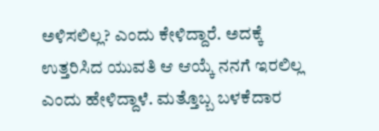ಅಳಿಸಲಿಲ್ಲ? ಎಂದು ಕೇಳಿದ್ದಾರೆ. ಅದಕ್ಕೆ ಉತ್ತರಿಸಿದ ಯುವತಿ ಆ ಆಯ್ಕೆ ನನಗೆ ಇರಲಿಲ್ಲ ಎಂದು ಹೇಳಿದ್ದಾಳೆ. ಮತ್ತೊಬ್ಬ ಬಳಕೆದಾರ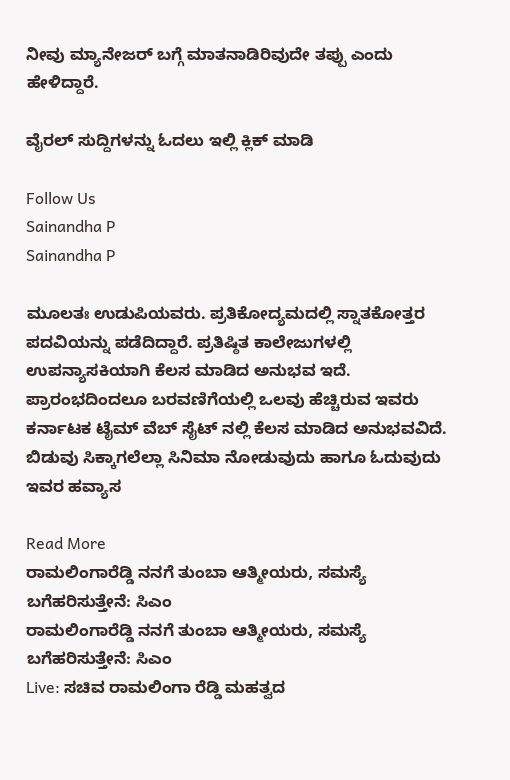ನೀವು ಮ್ಯಾನೇಜರ್ ಬಗ್ಗೆ ಮಾತನಾಡಿರಿವುದೇ ತಪ್ಪು ಎಂದು ಹೇಳಿದ್ದಾರೆ.

ವೈರಲ್ ಸುದ್ದಿಗಳನ್ನು ಓದಲು ಇಲ್ಲಿ ಕ್ಲಿಕ್ ಮಾಡಿ

Follow Us
Sainandha P
Sainandha P

ಮೂಲತಃ ಉಡುಪಿಯವರು. ಪ್ರತಿಕೋದ್ಯಮದಲ್ಲಿ ಸ್ನಾತಕೋತ್ತರ ಪದವಿಯನ್ನು ಪಡೆದಿದ್ದಾರೆ. ಪ್ರತಿಷ್ಠಿತ ಕಾಲೇಜುಗಳಲ್ಲಿ ಉಪನ್ಯಾಸಕಿಯಾಗಿ ಕೆಲಸ ಮಾಡಿದ ಅನುಭವ ಇದೆ. ಪ್ರಾರಂಭದಿಂದಲೂ ಬರವಣಿಗೆಯಲ್ಲಿ ಒಲವು ಹೆಚ್ಚಿರುವ ಇವರು ಕರ್ನಾಟಕ ಟೈಮ್ ವೆಬ್ ಸೈಟ್ ನಲ್ಲಿ ಕೆಲಸ ಮಾಡಿದ ಅನುಭವವಿದೆ. ಬಿಡುವು ಸಿಕ್ಕಾಗಲೆಲ್ಲಾ ಸಿನಿಮಾ ನೋಡುವುದು ಹಾಗೂ ಓದುವುದು ಇವರ ಹವ್ಯಾಸ

Read More
ರಾಮಲಿಂಗಾರೆಡ್ಡಿ ನನಗೆ ತುಂಬಾ ಆತ್ಮೀಯರು, ಸಮಸ್ಯೆ ಬಗೆಹರಿಸುತ್ತೇನೆ: ಸಿಎಂ
ರಾಮಲಿಂಗಾರೆಡ್ಡಿ ನನಗೆ ತುಂಬಾ ಆತ್ಮೀಯರು, ಸಮಸ್ಯೆ ಬಗೆಹರಿಸುತ್ತೇನೆ: ಸಿಎಂ
Live: ಸಚಿವ ರಾಮಲಿಂಗಾ ರೆಡ್ಡಿ ಮಹತ್ವದ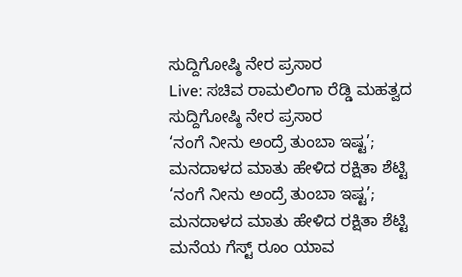ಸುದ್ದಿಗೋಷ್ಠಿ ನೇರ ಪ್ರಸಾರ
Live: ಸಚಿವ ರಾಮಲಿಂಗಾ ರೆಡ್ಡಿ ಮಹತ್ವದ ಸುದ್ದಿಗೋಷ್ಠಿ ನೇರ ಪ್ರಸಾರ
‘ನಂಗೆ ನೀನು ಅಂದ್ರೆ ತುಂಬಾ ಇಷ್ಟ’; ಮನದಾಳದ ಮಾತು ಹೇಳಿದ ರಕ್ಷಿತಾ ಶೆಟ್ಟಿ
‘ನಂಗೆ ನೀನು ಅಂದ್ರೆ ತುಂಬಾ ಇಷ್ಟ’; ಮನದಾಳದ ಮಾತು ಹೇಳಿದ ರಕ್ಷಿತಾ ಶೆಟ್ಟಿ
ಮನೆಯ ಗೆಸ್ಟ್ ರೂಂ ಯಾವ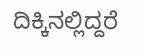ದಿಕ್ಕಿನಲ್ಲಿದ್ದರೆ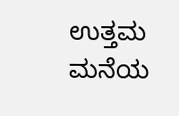ಉತ್ತಮ
ಮನೆಯ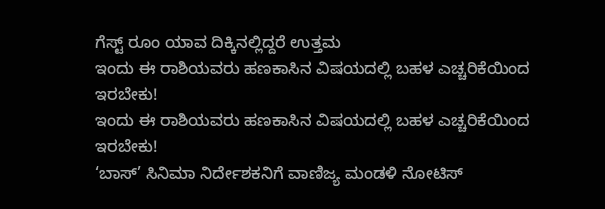ಗೆಸ್ಟ್ ರೂಂ ಯಾವ ದಿಕ್ಕಿನಲ್ಲಿದ್ದರೆ ಉತ್ತಮ
ಇಂದು ಈ ರಾಶಿಯವರು ಹಣಕಾಸಿನ ವಿಷಯದಲ್ಲಿ ಬಹಳ ಎಚ್ಚರಿಕೆಯಿಂದ ಇರಬೇಕು!
ಇಂದು ಈ ರಾಶಿಯವರು ಹಣಕಾಸಿನ ವಿಷಯದಲ್ಲಿ ಬಹಳ ಎಚ್ಚರಿಕೆಯಿಂದ ಇರಬೇಕು!
‘ಬಾಸ್’ ಸಿನಿಮಾ ನಿರ್ದೇಶಕನಿಗೆ ವಾಣಿಜ್ಯ ಮಂಡಳಿ ನೋಟಿಸ್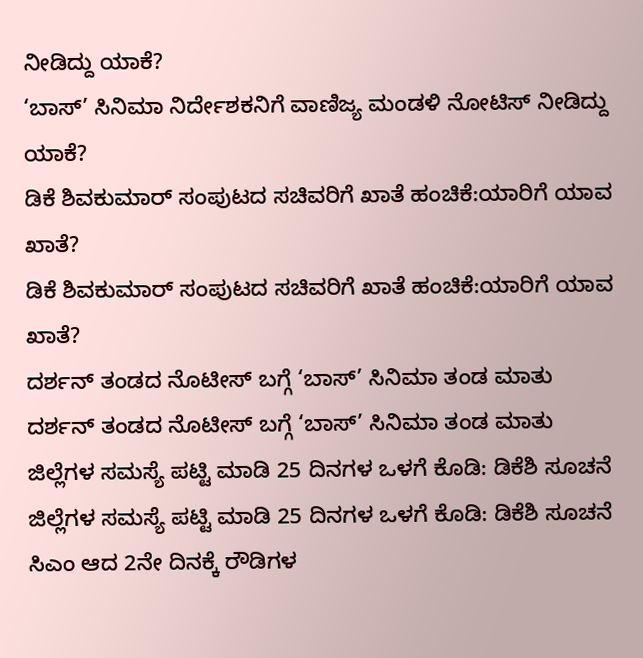ನೀಡಿದ್ದು ಯಾಕೆ?
‘ಬಾಸ್’ ಸಿನಿಮಾ ನಿರ್ದೇಶಕನಿಗೆ ವಾಣಿಜ್ಯ ಮಂಡಳಿ ನೋಟಿಸ್ ನೀಡಿದ್ದು ಯಾಕೆ?
ಡಿಕೆ ಶಿವಕುಮಾರ್ ಸಂಪುಟದ ಸಚಿವರಿಗೆ ಖಾತೆ ಹಂಚಿಕೆ:ಯಾರಿಗೆ ಯಾವ ಖಾತೆ?
ಡಿಕೆ ಶಿವಕುಮಾರ್ ಸಂಪುಟದ ಸಚಿವರಿಗೆ ಖಾತೆ ಹಂಚಿಕೆ:ಯಾರಿಗೆ ಯಾವ ಖಾತೆ?
ದರ್ಶನ್ ತಂಡದ ನೊಟೀಸ್ ಬಗ್ಗೆ ‘ಬಾಸ್’ ಸಿನಿಮಾ ತಂಡ ಮಾತು
ದರ್ಶನ್ ತಂಡದ ನೊಟೀಸ್ ಬಗ್ಗೆ ‘ಬಾಸ್’ ಸಿನಿಮಾ ತಂಡ ಮಾತು
ಜಿಲ್ಲೆಗಳ ಸಮಸ್ಯೆ ಪಟ್ಟಿ ಮಾಡಿ 25 ದಿನಗಳ ಒಳಗೆ ಕೊಡಿ: ಡಿಕೆಶಿ ಸೂಚನೆ
ಜಿಲ್ಲೆಗಳ ಸಮಸ್ಯೆ ಪಟ್ಟಿ ಮಾಡಿ 25 ದಿನಗಳ ಒಳಗೆ ಕೊಡಿ: ಡಿಕೆಶಿ ಸೂಚನೆ
ಸಿಎಂ ಆದ 2ನೇ ದಿನಕ್ಕೆ ರೌಡಿಗಳ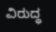ವಿರುದ್ಧ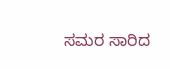ಸಮರ ಸಾರಿದ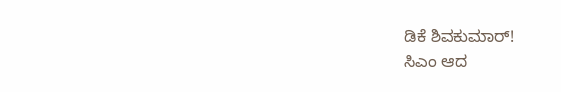ಡಿಕೆ ಶಿವಕುಮಾರ್!
ಸಿಎಂ ಆದ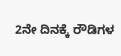2ನೇ ದಿನಕ್ಕೆ ರೌಡಿಗಳ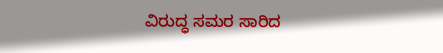ವಿರುದ್ಧ ಸಮರ ಸಾರಿದ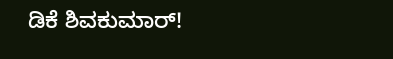ಡಿಕೆ ಶಿವಕುಮಾರ್!